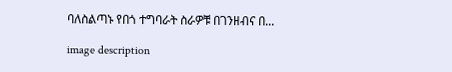ባለስልጣኑ የበጎ ተግባራት ስራዎቹ በገንዘብና በ...

image description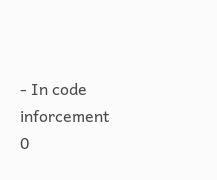- In code inforcement    0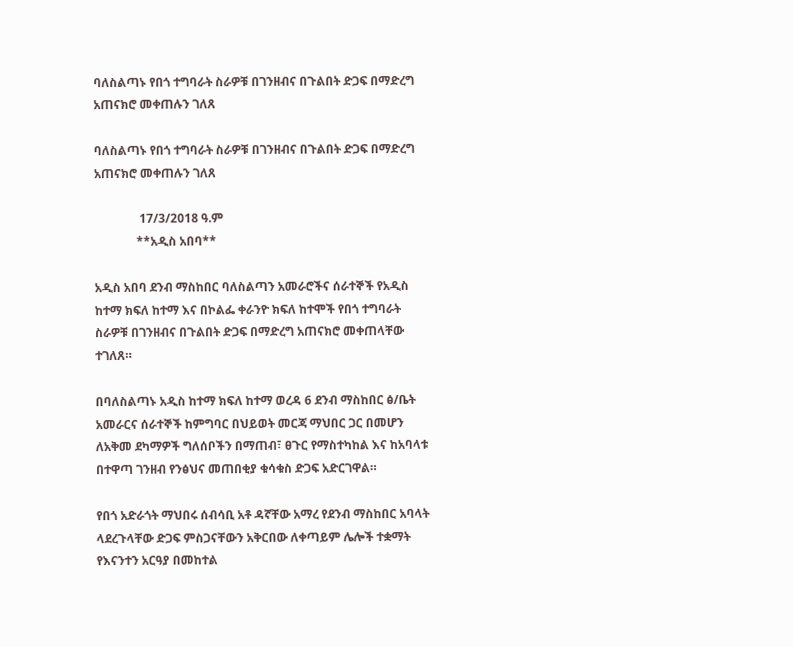ባለስልጣኑ የበጎ ተግባራት ስራዎቹ በገንዘብና በጉልበት ድጋፍ በማድረግ አጠናክሮ መቀጠሉን ገለጸ

ባለስልጣኑ የበጎ ተግባራት ስራዎቹ በገንዘብና በጉልበት ድጋፍ በማድረግ አጠናክሮ መቀጠሉን ገለጸ

               17/3/2018 ዓ.ም
              **አዲስ አበባ**

አዲስ አበባ ደንብ ማስከበር ባለስልጣን አመራሮችና ሰራተኞች የአዲስ ከተማ ክፍለ ከተማ እና በኮልፌ ቀራንዮ ክፍለ ከተሞች የበጎ ተግባራት ስራዎቹ በገንዘብና በጉልበት ድጋፍ በማድረግ አጠናክሮ መቀጠላቸው ተገለጸ።

በባለስልጣኑ አዲስ ከተማ ክፍለ ከተማ ወረዳ 6 ደንብ ማስከበር ፅ/ቤት አመራርና ሰራተኞች ከምግባር በህይወት መርጃ ማህበር ጋር በመሆን ለአቅመ ደካማዎች ግለሰቦችን በማጠብ፣ ፀጉር የማስተካከል እና ከአባላቱ በተዋጣ ገንዘብ የንፅህና መጠበቂያ ቁሳቁስ ድጋፍ አድርገዋል።

የበጎ አድራጎት ማህበሩ ሰብሳቢ አቶ ዳኛቸው አማረ የደንብ ማስከበር አባላት ላደረጉላቸው ድጋፍ ምስጋናቸውን አቅርበው ለቀጣይም ሌሎች ተቋማት የእናንተን አርዓያ በመከተል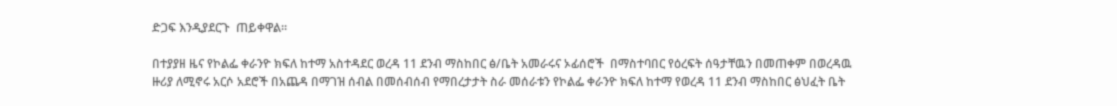ድጋፍ እንዲያደርጉ  ጠይቀዋል።

በተያያዘ ዜና የኮልፌ ቀራንዮ ክፍለ ከተማ አስተዳደር ወረዳ 11 ደንብ ማስከበር ፅ/ቤት አመራሩና ኦፊሰሮች  በማስተባበር የዕረፍት ሰዓታቸዉን በመጠቀም በወረዳዉ ዙሪያ ለሚኖሩ አርሶ አደሮች በአጨዳ በማገዝ ሰብል በመሰብሰብ የማበረታታት ስራ መሰራቱን የኮልፌ ቀራንዮ ክፍለ ከተማ የወረዳ 11 ደንብ ማስከበር ፅህፈት ቤት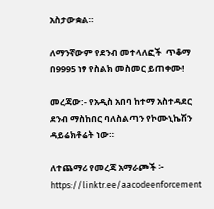አስታውቋል።

ለማንኛውም የደንብ መተላለፎች  ጥቆማ  በ9995 ነፃ የስልክ መስመር ይጠቀሙ!

መረጃው:- የአዲስ አበባ ከተማ አስተዳደር ደንብ ማስከበር ባለስልጣን የኮሙኒኬሽን ዳይሬክቶሬት ነው።

ለተጨማሪ የመረጃ አማራጮች ፦ https://linktr.ee/aacodeenforcement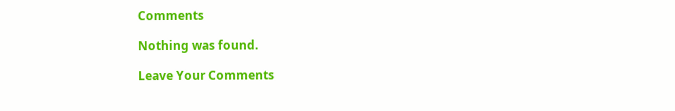Comments

Nothing was found.

Leave Your Comments